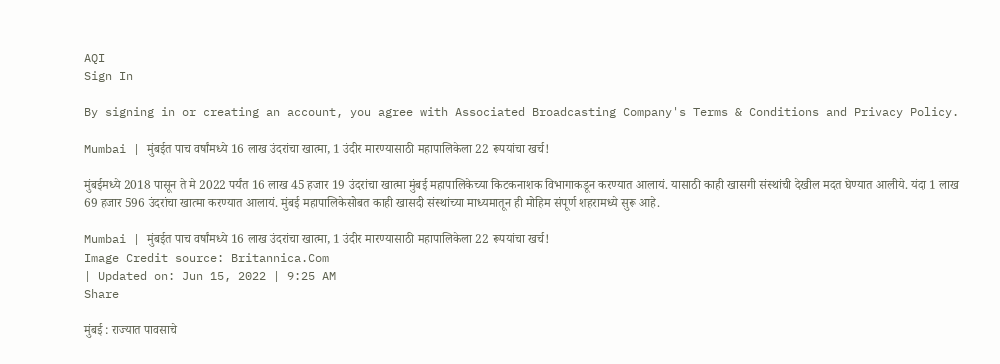AQI
Sign In

By signing in or creating an account, you agree with Associated Broadcasting Company's Terms & Conditions and Privacy Policy.

Mumbai | मुंबईत पाच वर्षांमध्ये 16 लाख उंदरांचा खात्मा, 1 उंदीर मारण्यासाठी महापालिकेला 22 रूपयांचा खर्च!

मुंबईमध्ये 2018 पासून ते मे 2022 पर्यंत 16 लाख 45 हजार 19 उंदरांचा खात्मा मुंबई महापालिकेच्या किटकनाशक विभागाकडून करण्यात आलायं. यासाठी काही खासगी संस्थांची देखील मदत घेण्यात आलीये. यंदा 1 लाख 69 हजार 596 उंदरांचा खात्मा करण्यात आलायं. मुंबई महापालिकेसोबत काही खासदी संस्थांच्या माध्यमातून ही मोहिम संपूर्ण शहरामध्ये सुरू आहे.

Mumbai | मुंबईत पाच वर्षांमध्ये 16 लाख उंदरांचा खात्मा, 1 उंदीर मारण्यासाठी महापालिकेला 22 रूपयांचा खर्च!
Image Credit source: Britannica.Com
| Updated on: Jun 15, 2022 | 9:25 AM
Share

मुंबई : राज्यात पावसाचे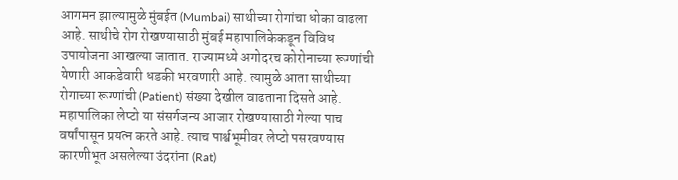आगमन झाल्यामुळे मुंबईत (Mumbai) साथीच्या रोगांचा धोका वाढला आहे. साथीचे रोग रोखण्यासाठी मुंबई महापालिकेकडून विविध उपायोजना आखल्या जातात. राज्यामध्ये अगोदरच कोरोनाच्या रूग्णांची येणारी आकडेवारी धडकी भरवणारी आहे. त्यामुळे आता साथीच्या रोगाच्या रूग्णांची (Patient) संख्या देखील वाढताना दिसते आहे. महापालिका लेप्टो या संसर्गजन्य आजार रोखण्यासाठी गेल्या पाच वर्षांपासून प्रयत्न करते आहे. त्याच पार्श्वभूमीवर लेप्टो पसरवण्यास कारणीभूत असलेल्या उंदरांना (Rat)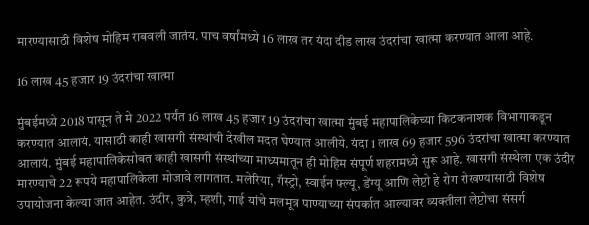मारण्यासाठी विशेष मोहिम राबवली जातंय. पाच वर्षांमध्ये 16 लाख तर यंदा दीड लाख उंदरांचा खात्मा करण्यात आला आहे.

16 लाख 45 हजार 19 उंदरांचा खात्मा

मुंबईमध्ये 2018 पासून ते मे 2022 पर्यंत 16 लाख 45 हजार 19 उंदरांचा खात्मा मुंबई महापालिकेच्या किटकनाशक विभागाकडून करण्यात आलायं. यासाठी काही खासगी संस्थांची देखील मदत घेण्यात आलीये. यंदा 1 लाख 69 हजार 596 उंदरांचा खात्मा करण्यात आलायं. मुंबई महापालिकेसोबत काही खासगी संस्थांच्या माध्यमातून ही मोहिम संपूर्ण शहरामध्ये सुरू आहे. खासगी संस्थेला एक उंदीर मारण्याचे 22 रूपये महापालिकेला मोजावे लागतात. मलेरिया, गॅस्ट्रो, स्वाईन फ्ल्यू, डेंग्यू आणि लेप्टो हे रोग रोखण्यासाठी विशेष उपायोजना केल्या जात आहेत. उंदीर, कुत्रे, म्हशी, गाई यांचे मलमूत्र पाण्याच्या संपर्कात आल्यावर व्यक्तीला लेप्टोचा संसर्ग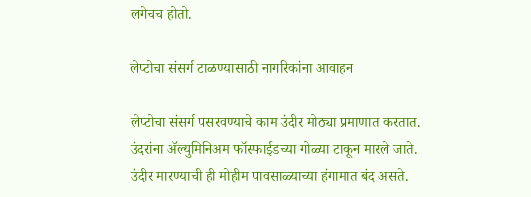लगेचच होतो.

लेप्टोचा संसर्ग टाळण्यासाठी नागरिकांना आवाहन

लेप्टोचा संसर्ग पसरवण्याचे काम उंदीर मोठ्या प्रमाणात करतात. उंदरांना ॲल्युमिनिअम फॉस्फाईडच्या गोळ्या टाकून मारले जाते. उंदीर मारण्याची ही मोहीम पावसाळ्याच्या हंगामात बंद असते.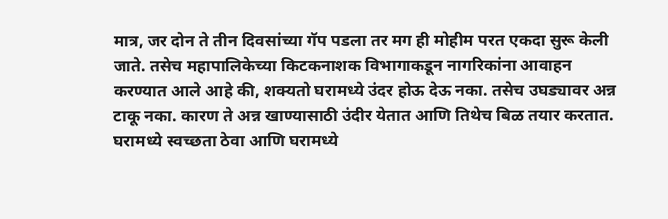मात्र, जर दोन ते तीन दिवसांच्या गॅप पडला तर मग ही मोहीम परत एकदा सुरू केली जाते. तसेच महापालिकेच्या किटकनाशक विभागाकडून नागरिकांना आवाहन करण्यात आले आहे की, शक्यतो घरामध्ये उंदर होऊ देऊ नका. तसेच उघड्यावर अन्न टाकू नका. कारण ते अन्न खाण्यासाठी उंदीर येतात आणि तिथेच बिळ तयार करतात. घरामध्ये स्वच्छता ठेवा आणि घरामध्ये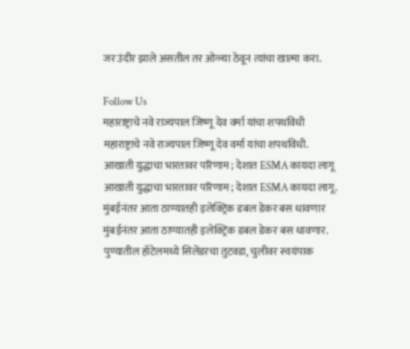जर उंदीर झाले असतील तर ओळ्या ठेवून त्यांचा खात्मा करा.

Follow Us
महाराष्ट्राचे नवे राज्यपाल जिष्णू देव वर्मा यांचा शपथविधी
महाराष्ट्राचे नवे राज्यपाल जिष्णू देव वर्मा यांचा शपथविधी.
आखाती युद्धाचा भारतावर परिणाम; देशात ESMA कायदा लागू
आखाती युद्धाचा भारतावर परिणाम; देशात ESMA कायदा लागू.
मुंबईनंतर आता ठाण्यातही इलेक्ट्रिक डबल डेकर बस धावणार
मुंबईनंतर आता ठाण्यातही इलेक्ट्रिक डबल डेकर बस धावणार.
पुण्यातील हॉटेलमध्ये सिलेंडरचा तुटवडा, चुलीवर स्वयंपाक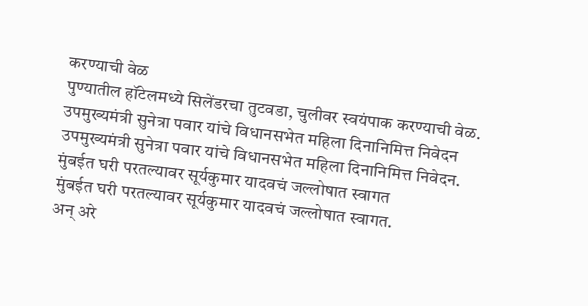करण्याची वेळ
पुण्यातील हॉटेलमध्ये सिलेंडरचा तुटवडा, चुलीवर स्वयंपाक करण्याची वेळ.
उपमुख्यमंत्री सुनेत्रा पवार यांचे विधानसभेत महिला दिनानिमित्त निवेदन
उपमुख्यमंत्री सुनेत्रा पवार यांचे विधानसभेत महिला दिनानिमित्त निवेदन.
मुंबईत घरी परतल्यावर सूर्यकुमार यादवचं जल्लोषात स्वागत
मुंबईत घरी परतल्यावर सूर्यकुमार यादवचं जल्लोषात स्वागत.
अन् अरे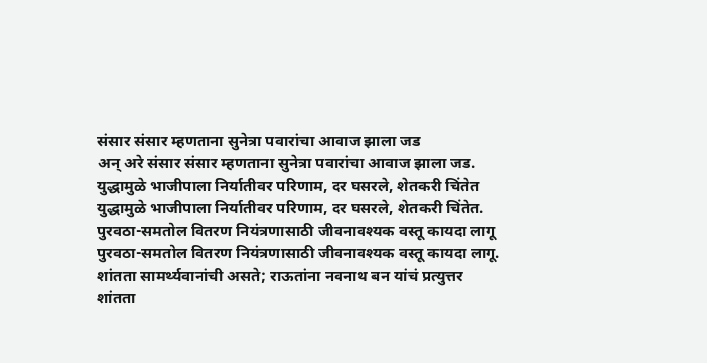संसार संसार म्हणताना सुनेत्रा पवारांचा आवाज झाला जड
अन् अरे संसार संसार म्हणताना सुनेत्रा पवारांचा आवाज झाला जड.
युद्धामुळे भाजीपाला निर्यातीवर परिणाम, दर घसरले, शेतकरी चिंतेत
युद्धामुळे भाजीपाला निर्यातीवर परिणाम, दर घसरले, शेतकरी चिंतेत.
पुरवठा-समतोल वितरण नियंत्रणासाठी जीवनावश्यक वस्तू कायदा लागू
पुरवठा-समतोल वितरण नियंत्रणासाठी जीवनावश्यक वस्तू कायदा लागू.
शांतता सामर्थ्यवानांची असते; राऊतांना नवनाथ बन यांचं प्रत्युत्तर
शांतता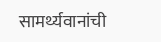सामर्थ्यवानांची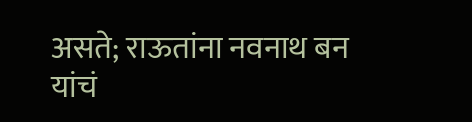असते; राऊतांना नवनाथ बन यांचं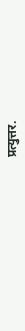प्रत्युत्तर.